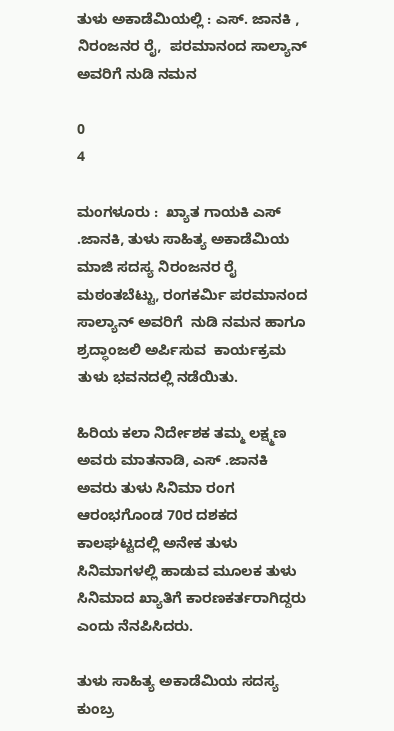ತುಳು ಅಕಾಡೆಮಿಯಲ್ಲಿ : ಎಸ್. ಜಾನಕಿ ,  ನಿರಂಜನರ ರೈ,  ಪರಮಾನಂದ ಸಾಲ್ಯಾನ್   ಅವರಿಗೆ ನುಡಿ ನಮನ

0
4

ಮಂಗಳೂರು :  ಖ್ಯಾತ ಗಾಯಕಿ ಎಸ್ .ಜಾನಕಿ, ತುಳು ಸಾಹಿತ್ಯ ಅಕಾಡೆಮಿಯ ಮಾಜಿ ಸದಸ್ಯ ನಿರಂಜನರ ರೈ ಮಠಂತಬೆಟ್ಟು, ರಂಗಕರ್ಮಿ ಪರಮಾನಂದ ಸಾಲ್ಯಾನ್ ಅವರಿಗೆ  ನುಡಿ ನಮನ ಹಾಗೂ  ಶ್ರದ್ಧಾಂಜಲಿ ಅರ್ಪಿಸುವ  ಕಾರ್ಯಕ್ರಮ ತುಳು ಭವನದಲ್ಲಿ ನಡೆಯಿತು.

ಹಿರಿಯ ಕಲಾ ನಿರ್ದೇಶಕ ತಮ್ಮ ಲಕ್ಷ್ಮಣ ಅವರು ಮಾತನಾಡಿ, ಎಸ್ .ಜಾನಕಿ ಅವರು ತುಳು ಸಿನಿಮಾ ರಂಗ ಆರಂಭಗೊಂಡ 70ರ ದಶಕದ ಕಾಲಘಟ್ಟದಲ್ಲಿ ಅನೇಕ ತುಳು ಸಿನಿಮಾಗಳಲ್ಲಿ ಹಾಡುವ ಮೂಲಕ ತುಳು ಸಿನಿಮಾದ ಖ್ಯಾತಿಗೆ ಕಾರಣಕರ್ತರಾಗಿದ್ದರು ಎಂದು ನೆನಪಿಸಿದರು.

ತುಳು ಸಾಹಿತ್ಯ ಅಕಾಡೆಮಿಯ ಸದಸ್ಯ ಕುಂಬ್ರ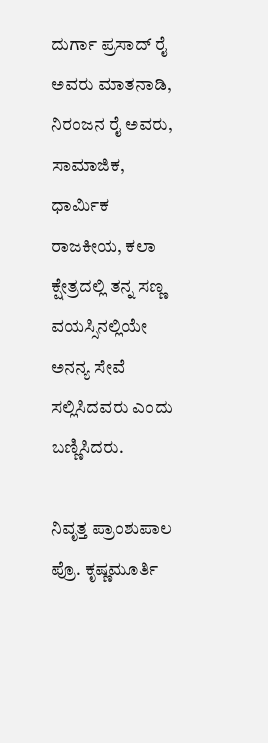ದುರ್ಗಾ ಪ್ರಸಾದ್ ರೈ ಅವರು ಮಾತನಾಡಿ, ನಿರಂಜನ ರೈ ಅವರು,  ಸಾಮಾಜಿಕ, ಧಾರ್ಮಿಕ ರಾಜಕೀಯ, ಕಲಾ ಕ್ಷೇತ್ರದಲ್ಲಿ ತನ್ನ ಸಣ್ಣ ವಯಸ್ಸಿನಲ್ಲಿಯೇ ಅನನ್ಯ ಸೇವೆ ಸಲ್ಲಿಸಿದವರು ಎಂದು ಬಣ್ಣಿಸಿದರು.

ನಿವೃತ್ತ ಪ್ರಾಂಶುಪಾಲ ಪ್ರೊ. ಕೃಷ್ಣಮೂರ್ತಿ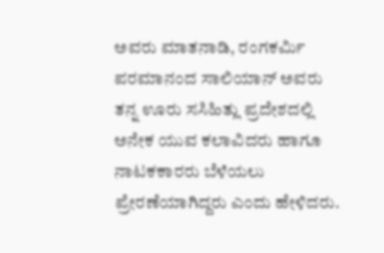ಅವರು ಮಾತನಾಡಿ, ರಂಗಕರ್ಮಿ  ಪರಮಾನಂದ ಸಾಲಿಯಾನ್ ಅವರು ತನ್ನ ಊರು ಸಸಿಹಿತ್ಲು ಪ್ರದೇಶದಲ್ಲಿ ಅನೇಕ ಯುವ ಕಲಾವಿದರು ಹಾಗೂ ನಾಟಕಕಾರರು ಬೆಳೆಯಲು ಪ್ರೇರಣೆಯಾಗಿದ್ದರು ಎಂದು ಹೇಳಿದರು.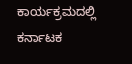ಕಾರ್ಯಕ್ರಮದಲ್ಲಿ ಕರ್ನಾಟಕ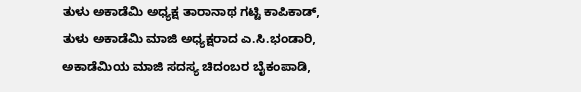ತುಳು ಅಕಾಡೆಮಿ ಅಧ್ಯಕ್ಷ ತಾರಾನಾಥ ಗಟ್ಟಿ ಕಾಪಿಕಾಡ್,  ತುಳು ಅಕಾಡೆಮಿ ಮಾಜಿ ಅಧ್ಯಕ್ಷರಾದ ಎ.ಸಿ.ಭಂಡಾರಿ, ಅಕಾಡೆಮಿಯ ಮಾಜಿ ಸದಸ್ಯ ಚಿದಂಬರ ಬೈಕಂಪಾಡಿ,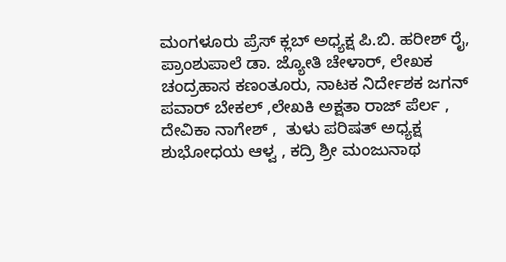ಮಂಗಳೂರು ಪ್ರೆಸ್ ಕ್ಲಬ್ ಅಧ್ಯಕ್ಷ ಪಿ.ಬಿ. ಹರೀಶ್ ರೈ, ಪ್ರಾಂಶುಪಾಲೆ ಡಾ. ಜ್ಯೋತಿ ಚೇಳಾರ್, ಲೇಖಕ ಚಂದ್ರಹಾಸ ಕಣಂತೂರು, ನಾಟಕ ನಿರ್ದೇಶಕ ಜಗನ್ ಪವಾರ್ ಬೇಕಲ್ ,ಲೇಖಕಿ ಅಕ್ಷತಾ ರಾಜ್ ಪೆರ್ಲ , ದೇವಿಕಾ ನಾಗೇಶ್ ,  ತುಳು ಪರಿಷತ್ ಅಧ್ಯಕ್ಷ ಶುಭೋಧಯ ಆಳ್ವ , ಕದ್ರಿ ಶ್ರೀ ಮಂಜುನಾಥ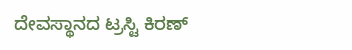ದೇವಸ್ಥಾನದ ಟ್ರಸ್ಟಿ ಕಿರಣ್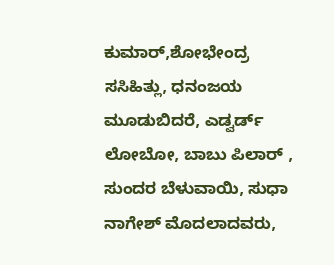ಕುಮಾರ್,ಶೋಭೇಂದ್ರ ಸಸಿಹಿತ್ಲು, ಧನಂಜಯ ಮೂಡುಬಿದರೆ, ಎಡ್ವರ್ಡ್ ಲೋಬೋ, ಬಾಬು ಪಿಲಾರ್ , ಸುಂದರ ಬೆಳುವಾಯಿ, ಸುಧಾ ನಾಗೇಶ್ ಮೊದಲಾದವರು,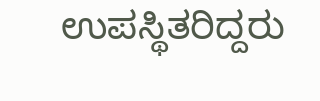ಉಪಸ್ಥಿತರಿದ್ದರು